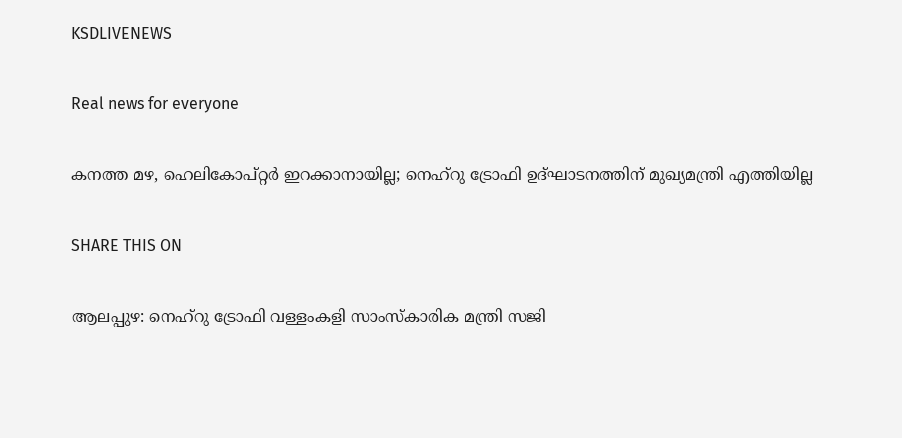KSDLIVENEWS

Real news for everyone

കനത്ത മഴ, ഹെലികോപ്റ്റര്‍ ഇറക്കാനായില്ല; നെഹ്‌റു ട്രോഫി ഉദ്ഘാടനത്തിന് മുഖ്യമന്ത്രി എത്തിയില്ല

SHARE THIS ON

ആലപ്പുഴ: നെഹ്‌റു ട്രോഫി വള്ളംകളി സാംസ്‌കാരിക മന്ത്രി സജി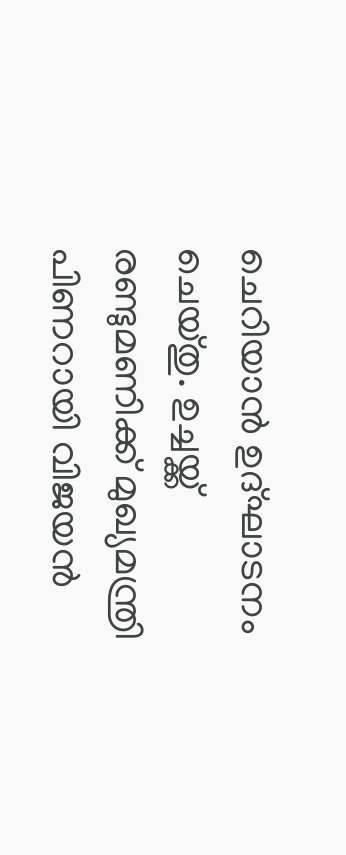ചെറിയാന്‍ ഉദ്ഘാടനം ചെയ്തു. ഉച്ചയ്ക്ക് രണ്ടുമണിക്ക് മുഖ്യമന്ത്രി പിണറായി വിജയന്‍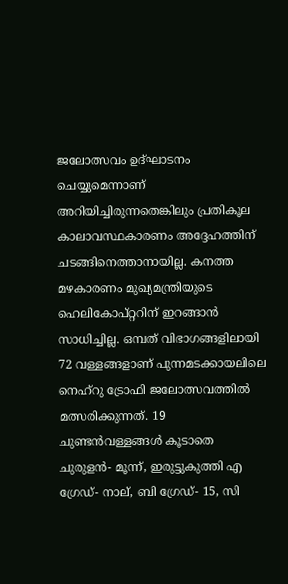ജലോത്സവം ഉദ്ഘാടനം ചെയ്യുമെന്നാണ് അറിയിച്ചിരുന്നതെങ്കിലും പ്രതികൂല കാലാവസ്ഥകാരണം അദ്ദേഹത്തിന് ചടങ്ങിനെത്താനായില്ല. കനത്ത മഴകാരണം മുഖ്യമന്ത്രിയുടെ ഹെലികോപ്റ്ററിന് ഇറങ്ങാന്‍ സാധിച്ചില്ല. ഒമ്പത് വിഭാഗങ്ങളിലായി 72 വള്ളങ്ങളാണ് പുന്നമടക്കായലിലെ നെഹ്‌റു ട്രോഫി ജലോത്സവത്തില്‍ മത്സരിക്കുന്നത്. 19 ചുണ്ടന്‍വള്ളങ്ങള്‍ കൂടാതെ ചുരുളന്‍- മൂന്ന്, ഇരുട്ടുകുത്തി എ ഗ്രേഡ്- നാല്, ബി ഗ്രേഡ്- 15, സി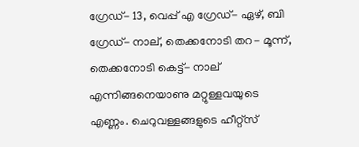ഗ്രേഡ്- 13, വെപ്പ് എ ഗ്രേഡ്- ഏഴ്, ബി ഗ്രേഡ്- നാല്, തെക്കനോടി തറ- മൂന്ന്, തെക്കനോടി കെട്ട്- നാല് എന്നിങ്ങനെയാണു മറ്റുള്ളവയുടെ എണ്ണം. ചെറുവള്ളങ്ങളുടെ ഹീറ്റ്‌സ്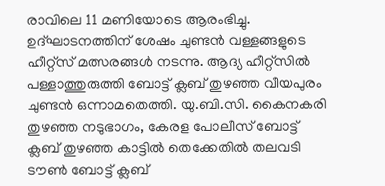രാവിലെ 11 മണിയോടെ ആരംഭിച്ചു. ഉദ്ഘാടനത്തിന് ശേഷം ചുണ്ടന്‍ വള്ളങ്ങളുടെ ഹീറ്റ്‌സ് മത്സരങ്ങള്‍ നടന്നു. ആദ്യ ഹീറ്റ്‌സില്‍ പള്ളാത്തുരുത്തി ബോട്ട് ക്ലബ് തുഴഞ്ഞ വീയപുരം ചുണ്ടന്‍ ഒന്നാമതെത്തി. യു.ബി.സി. കൈനകരി തുഴഞ്ഞ നടുഭാഗം, കേരള പോലീസ് ബോട്ട് ക്ലബ് തുഴഞ്ഞ കാട്ടിൽ തെക്കേതിൽ തലവടി ടൗണ്‍ ബോട്ട് ക്ലബ്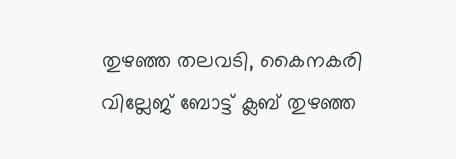തുഴഞ്ഞ തലവടി, കൈനകരി വില്ലേജ് ബോട്ട് ക്ലബ് തുഴഞ്ഞ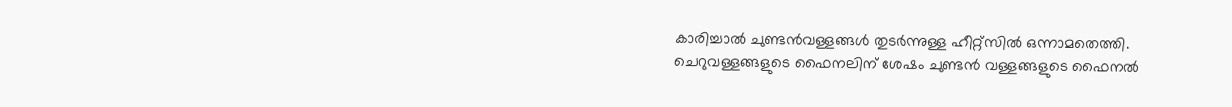കാരിച്ചാല്‍ ചുണ്ടന്‍വള്ളങ്ങള്‍ തുടര്‍ന്നുള്ള ഹീറ്റ്‌സില്‍ ഒന്നാമതെത്തി. ചെറുവള്ളങ്ങളുടെ ഫൈനലിന് ശേഷം ചുണ്ടന്‍ വള്ളങ്ങളുടെ ഫൈനല്‍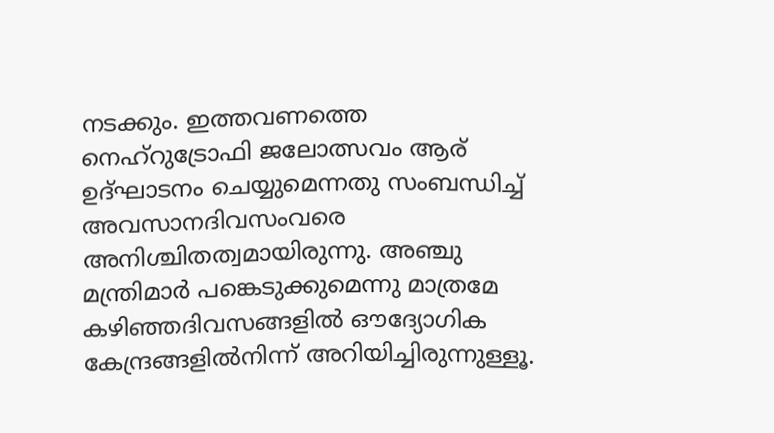നടക്കും. ഇത്തവണത്തെ നെഹ്‌റുട്രോഫി ജലോത്സവം ആര് ഉദ്ഘാടനം ചെയ്യുമെന്നതു സംബന്ധിച്ച് അവസാനദിവസംവരെ അനിശ്ചിതത്വമായിരുന്നു. അഞ്ചു മന്ത്രിമാര്‍ പങ്കെടുക്കുമെന്നു മാത്രമേ കഴിഞ്ഞദിവസങ്ങളില്‍ ഔദ്യോഗിക കേന്ദ്രങ്ങളില്‍നിന്ന് അറിയിച്ചിരുന്നുള്ളൂ.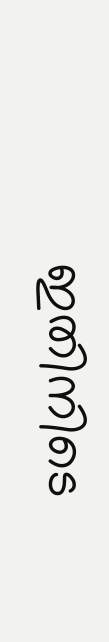ഇതിനിടെ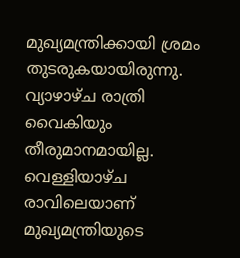മുഖ്യമന്ത്രിക്കായി ശ്രമം തുടരുകയായിരുന്നു. വ്യാഴാഴ്ച രാത്രി വൈകിയും തീരുമാനമായില്ല. വെള്ളിയാഴ്ച രാവിലെയാണ് മുഖ്യമന്ത്രിയുടെ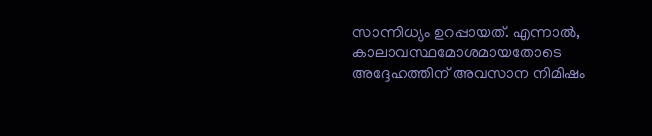സാന്നിധ്യം ഉറപ്പായത്. എന്നാല്‍, കാലാവസ്ഥമോശമായതോടെ അദ്ദേഹത്തിന് അവസാന നിമിഷം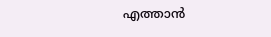എത്താന്‍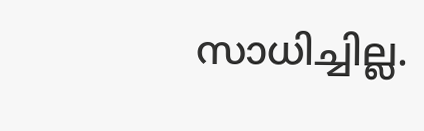സാധിച്ചില്ല.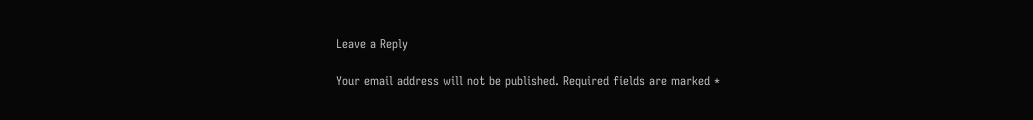Leave a Reply

Your email address will not be published. Required fields are marked *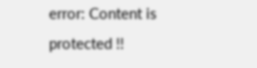error: Content is protected !!